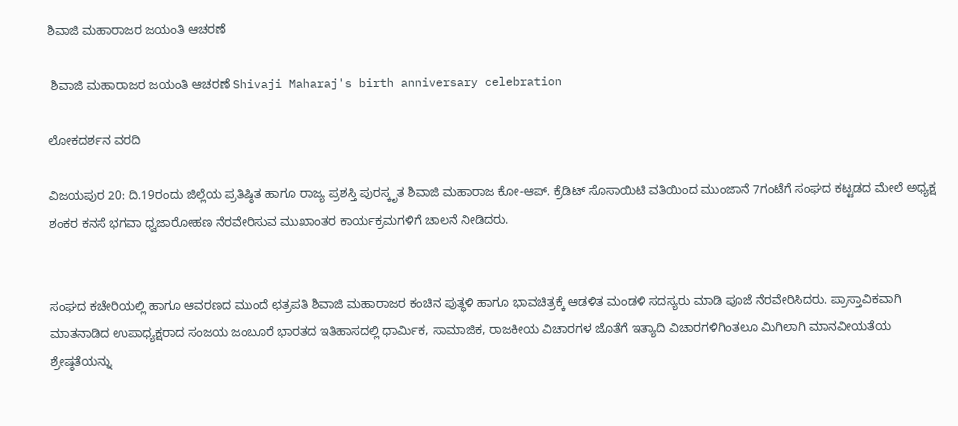ಶಿವಾಜಿ ಮಹಾರಾಜರ ಜಯಂತಿ ಆಚರಣೆ

 ಶಿವಾಜಿ ಮಹಾರಾಜರ ಜಯಂತಿ ಆಚರಣೆ Shivaji Maharaj's birth anniversary celebration

ಲೋಕದರ್ಶನ ವರದಿ

ವಿಜಯಪುರ 20: ದಿ.19ರಂದು ಜಿಲ್ಲೆಯ ಪ್ರತಿಷ್ಠಿತ ಹಾಗೂ ರಾಜ್ಯ ಪ್ರಶಸ್ತಿ ಪುರಸ್ಕೃತ ಶಿವಾಜಿ ಮಹಾರಾಜ ಕೋ-ಆಪ್‌. ಕ್ರೆಡಿಟ್ ಸೊಸಾಯಿಟಿ ವತಿಯಿಂದ ಮುಂಜಾನೆ 7ಗಂಟೆಗೆ ಸಂಘದ ಕಟ್ಟಡದ ಮೇಲೆ ಅಧ್ಯಕ್ಷ ಶಂಕರ ಕನಸೆ ಭಗವಾ ಧ್ವಜಾರೋಹಣ ನೆರವೇರಿಸುವ ಮುಖಾಂತರ ಕಾರ್ಯಕ್ರಮಗಳಿಗೆ ಚಾಲನೆ ನೀಡಿದರು.


ಸಂಘದ ಕಚೇರಿಯಲ್ಲಿ ಹಾಗೂ ಆವರಣದ ಮುಂದೆ ಛತ್ರಪತಿ ಶಿವಾಜಿ ಮಹಾರಾಜರ ಕಂಚಿನ ಪುತ್ಥಳಿ ಹಾಗೂ ಭಾವಚಿತ್ರಕ್ಕೆ ಆಡಳಿತ ಮಂಡಳಿ ಸದಸ್ಯರು ಮಾಡಿ ಪೂಜೆ ನೆರವೇರಿಸಿದರು. ಪ್ರಾಸ್ತಾವಿಕವಾಗಿ ಮಾತನಾಡಿದ ಉಪಾಧ್ಯಕ್ಷರಾದ ಸಂಜಯ ಜಂಬೂರೆ ಭಾರತದ ಇತಿಹಾಸದಲ್ಲಿ ಧಾರ್ಮಿಕ, ಸಾಮಾಜಿಕ, ರಾಜಕೀಯ ವಿಚಾರಗಳ ಜೊತೆಗೆ ಇತ್ಯಾದಿ ವಿಚಾರಗಳಿಗಿಂತಲೂ ಮಿಗಿಲಾಗಿ ಮಾನವೀಯತೆಯ ಶ್ರೇಷ್ಠತೆಯನ್ನು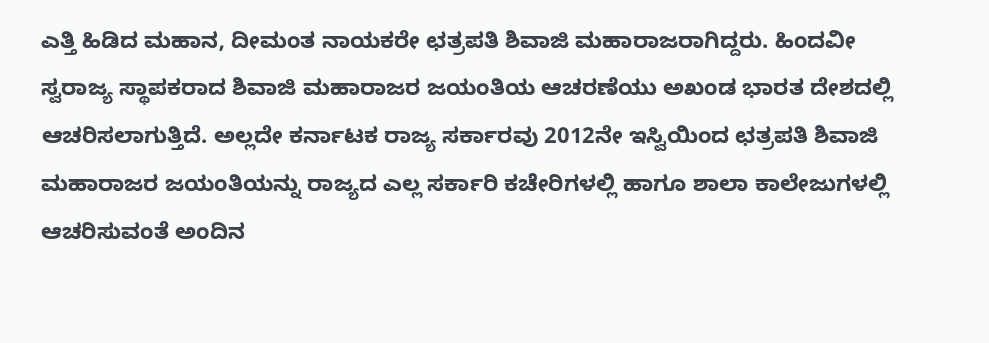ಎತ್ತಿ ಹಿಡಿದ ಮಹಾನ, ದೀಮಂತ ನಾಯಕರೇ ಛತ್ರಪತಿ ಶಿವಾಜಿ ಮಹಾರಾಜರಾಗಿದ್ದರು. ಹಿಂದವೀ ಸ್ವರಾಜ್ಯ ಸ್ಥಾಪಕರಾದ ಶಿವಾಜಿ ಮಹಾರಾಜರ ಜಯಂತಿಯ ಆಚರಣೆಯು ಅಖಂಡ ಭಾರತ ದೇಶದಲ್ಲಿ ಆಚರಿಸಲಾಗುತ್ತಿದೆ. ಅಲ್ಲದೇ ಕರ್ನಾಟಕ ರಾಜ್ಯ ಸರ್ಕಾರವು 2012ನೇ ಇಸ್ವಿಯಿಂದ ಛತ್ರಪತಿ ಶಿವಾಜಿ ಮಹಾರಾಜರ ಜಯಂತಿಯನ್ನು ರಾಜ್ಯದ ಎಲ್ಲ ಸರ್ಕಾರಿ ಕಚೇರಿಗಳಲ್ಲಿ ಹಾಗೂ ಶಾಲಾ ಕಾಲೇಜುಗಳಲ್ಲಿ ಆಚರಿಸುವಂತೆ ಅಂದಿನ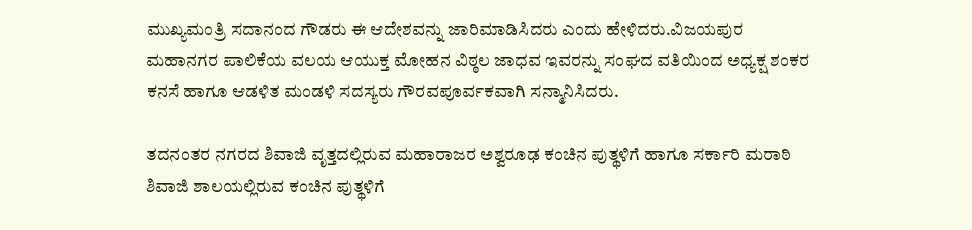ಮುಖ್ಯಮಂತ್ರಿ ಸದಾನಂದ ಗೌಡರು ಈ ಆದೇಶವನ್ನು ಜಾರಿಮಾಡಿಸಿದರು ಎಂದು ಹೇಳಿದರು.ವಿಜಯಪುರ ಮಹಾನಗರ ಪಾಲಿಕೆಯ ವಲಯ ಆಯುಕ್ತ ಮೋಹನ ವಿಠ್ಠಲ ಜಾಧವ ಇವರನ್ನು ಸಂಘದ ವತಿಯಿಂದ ಅಧ್ಯಕ್ಷ ಶಂಕರ ಕನಸೆ ಹಾಗೂ ಆಡಳಿತ ಮಂಡಳಿ ಸದಸ್ಯರು ಗೌರವಪೂರ್ವಕವಾಗಿ ಸನ್ಮಾನಿಸಿದರು.

ತದನಂತರ ನಗರದ ಶಿವಾಜಿ ವೃತ್ತದಲ್ಲಿರುವ ಮಹಾರಾಜರ ಅಶ್ವರೂಢ ಕಂಚಿನ ಪುತ್ಥಳಿಗೆ ಹಾಗೂ ಸರ್ಕಾರಿ ಮರಾಠಿ ಶಿವಾಜಿ ಶಾಲಯಲ್ಲಿರುವ ಕಂಚಿನ ಪುತ್ಥಳಿಗೆ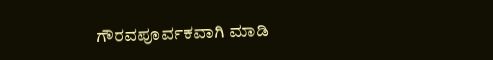ಗೌರವಪೂರ್ವಕವಾಗಿ ಮಾಡಿ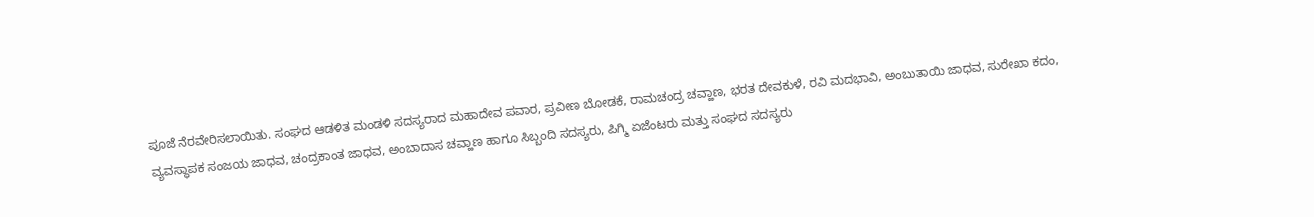ಪೂಜೆ ನೆರವೇರಿಸಲಾಯಿತು. ಸಂಘದ ಆಡಳಿತ ಮಂಡಳಿ ಸದಸ್ಯರಾದ ಮಹಾದೇವ ಪವಾರ, ಪ್ರವೀಣ ಬೋಡಕೆ, ರಾಮಚಂದ್ರ ಚವ್ಹಾಣ, ಭರತ ದೇವಕುಳೆ, ರವಿ ಮದಭಾವಿ, ಅಂಬುತಾಯಿ ಜಾಧವ, ಸುರೇಖಾ ಕದಂ, ವ್ಯವಸ್ಥಾಪಕ ಸಂಜಯ ಜಾಧವ, ಚಂದ್ರಕಾಂತ ಜಾಧವ, ಅಂಬಾದಾಸ ಚವ್ಹಾಣ ಹಾಗೂ ಸಿಬ್ಬಂದಿ ಸದಸ್ಯರು, ಪಿಗ್ಮಿ ಏಜೆಂಟರು ಮತ್ತು ಸಂಘದ ಸದಸ್ಯರು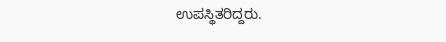ಉಪಸ್ಥಿತರಿದ್ದರು.